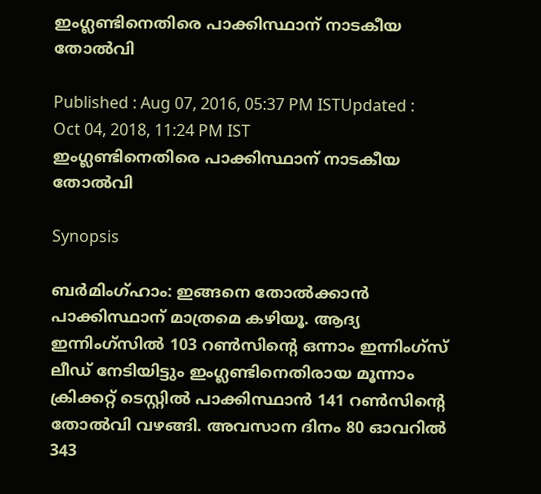ഇംഗ്ലണ്ടിനെതിരെ പാക്കിസ്ഥാന് നാടകീയ തോല്‍വി

Published : Aug 07, 2016, 05:37 PM ISTUpdated : Oct 04, 2018, 11:24 PM IST
ഇംഗ്ലണ്ടിനെതിരെ പാക്കിസ്ഥാന് നാടകീയ തോല്‍വി

Synopsis

ബര്‍മിംഗ്ഹാം: ഇങ്ങനെ തോല്‍ക്കാന്‍ പാക്കിസ്ഥാന് മാത്രമെ കഴിയൂ. ആദ്യ ഇന്നിംഗ്സില്‍ 103 റണ്‍സിന്റെ ഒന്നാം ഇന്നിംഗ്സ് ലീഡ് നേടിയിട്ടും ഇംഗ്ലണ്ടിനെതിരായ മൂന്നാം ക്രിക്കറ്റ് ടെസ്റ്റില്‍ പാക്കിസ്ഥാന്‍ 141 റണ്‍സിന്റെ തോല്‍വി വഴങ്ങി. അവസാന ദിനം 80 ഓവറില്‍ 343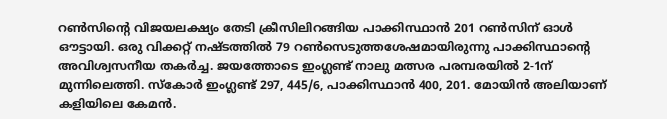റണ്‍സിന്റെ വിജയലക്ഷ്യം തേടി ക്രീസിലിറങ്ങിയ പാക്കിസ്ഥാന്‍ 201 റണ്‍സിന് ഓള്‍ ഔട്ടായി. ഒരു വിക്കറ്റ് നഷ്ടത്തില്‍ 79 റണ്‍സെടുത്തശേഷമായിരുന്നു പാക്കിസ്ഥാന്റെ അവിശ്വസനീയ തകര്‍ച്ച. ജയത്തോടെ ഇംഗ്ലണ്ട് നാലു മത്സര പരമ്പരയില്‍ 2-1ന് മുന്നിലെത്തി. സ്കോര്‍ ഇംഗ്ലണ്ട് 297, 445/6, പാക്കിസ്ഥാന്‍ 400, 201. മോയിന്‍ അലിയാണ് കളിയിലെ കേമന്‍.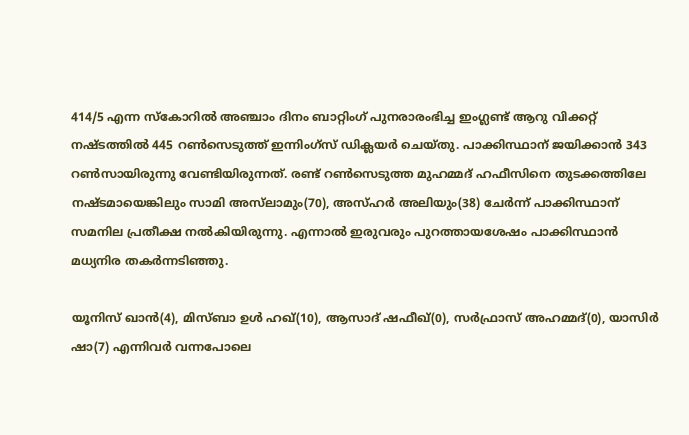414/5 എന്ന സ്കോറില്‍ അഞ്ചാം ദിനം ബാറ്റിംഗ് പുനരാരംഭിച്ച ഇംഗ്ലണ്ട് ആറു വിക്കറ്റ് നഷ്ടത്തില്‍ 445 റണ്‍സെടുത്ത് ഇന്നിംഗ്സ് ഡിക്ലയര്‍ ചെയ്തു. പാക്കിസ്ഥാന് ജയിക്കാന്‍ 343 റണ്‍സായിരുന്നു വേണ്ടിയിരുന്നത്. രണ്ട് റണ്‍സെടുത്ത മുഹമ്മദ് ഹഫീസിനെ തുടക്കത്തിലേ നഷ്ടമായെങ്കിലും സാമി അസ്‌ലാമും(70), അസ്ഹര്‍ അലിയും(38) ചേര്‍ന്ന് പാക്കിസ്ഥാന് സമനില പ്രതീക്ഷ നല്‍കിയിരുന്നു. എന്നാല്‍ ഇരുവരും പുറത്തായശേഷം പാക്കിസ്ഥാന്‍ മധ്യനിര തകര്‍ന്നടിഞ്ഞു.

യൂനിസ് ഖാന്‍(4), മിസ്ബാ ഉള്‍ ഹഖ്(10), ആസാദ് ഷഫീഖ്(0), സര്‍ഫ്രാസ് അഹമ്മദ്(0), യാസിര്‍ ഷാ(7) എന്നിവര്‍ വന്നപോലെ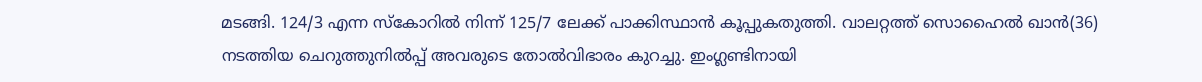മടങ്ങി. 124/3 എന്ന സ്കോറില്‍ നിന്ന് 125/7 ലേക്ക് പാക്കിസ്ഥാന്‍ കൂപ്പുകതുത്തി. വാലറ്റത്ത് സൊഹൈല്‍ ഖാന്‍(36) നടത്തിയ ചെറുത്തുനില്‍പ്പ് അവരുടെ തോല്‍വിഭാരം കുറച്ചു. ഇംഗ്ലണ്ടിനായി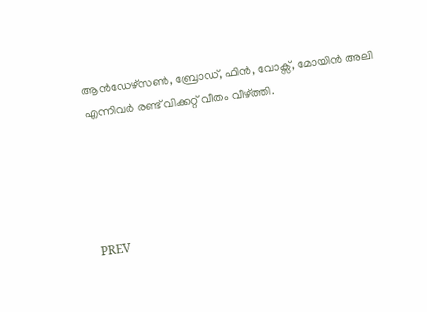ആന്‍ഡേഴ്സണ്‍, ബ്രോഡ്, ഫിന്‍, വോക്സ്, മോയിന്‍ അലി എന്നിവര്‍ രണ്ട് വിക്കറ്റ് വീതം വീഴ്‌ത്തി.





PREV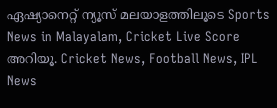ഏഷ്യാനെറ്റ് ന്യൂസ് മലയാളത്തിലൂടെ Sports News in Malayalam, Cricket Live Score അറിയൂ. Cricket News, Football News, IPL News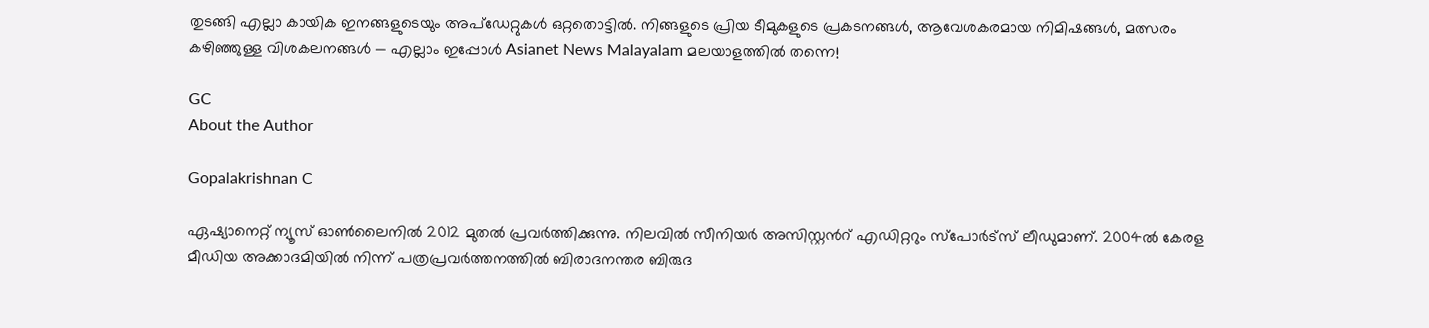തുടങ്ങി എല്ലാ കായിക ഇനങ്ങളുടെയും അപ്‌ഡേറ്റുകൾ ഒറ്റതൊട്ടിൽ. നിങ്ങളുടെ പ്രിയ ടീമുകളുടെ പ്രകടനങ്ങൾ, ആവേശകരമായ നിമിഷങ്ങൾ, മത്സരം കഴിഞ്ഞുള്ള വിശകലനങ്ങൾ — എല്ലാം ഇപ്പോൾ Asianet News Malayalam മലയാളത്തിൽ തന്നെ!

GC
About the Author

Gopalakrishnan C

ഏഷ്യാനെറ്റ് ന്യൂസ് ഓണ്‍ലൈനില്‍ 2012 മുതല്‍ പ്രവര്‍ത്തിക്കുന്നു. നിലവില്‍ സീനിയര്‍ അസിസ്റ്റന്‍റ് എഡിറ്ററും സ്പോർട്സ് ലീഡുമാണ്. 2004ൽ കേരള മീഡിയ അക്കാദമിയില്‍ നിന്ന് പത്രപ്രവര്‍ത്തനത്തില്‍ ബിരാദനന്തര ബിരുദ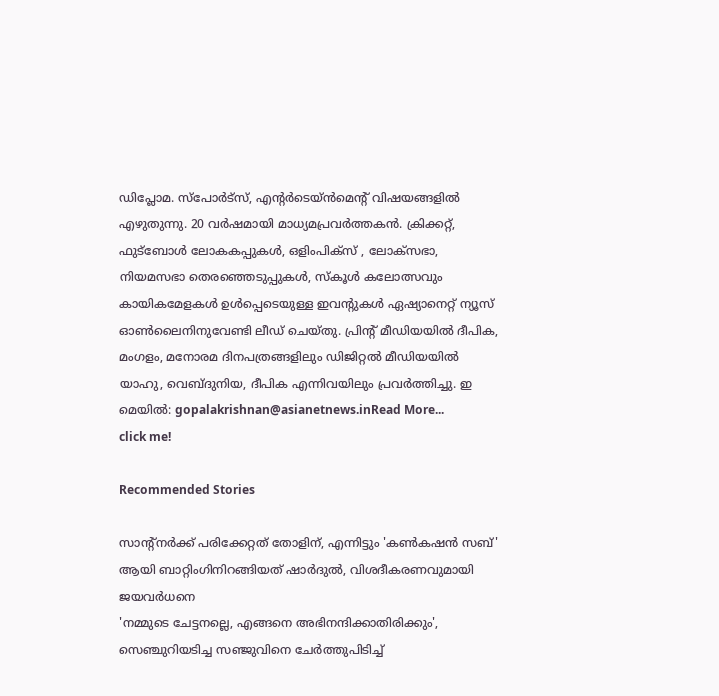ഡിപ്ലോമ. സ്പോര്‍ട്സ്, എന്‍റര്‍ടെയ്ൻമെന്‍റ് വിഷയങ്ങളില്‍ എഴുതുന്നു. 20 വര്‍ഷമായി മാധ്യമപ്രവര്‍ത്തകൻ. ക്രിക്കറ്റ്, ഫുട്ബോള്‍ ലോകകപ്പുകൾ, ഒളിംപിക്സ് , ലോക്സഭാ, നിയമസഭാ തെരഞ്ഞെടുപ്പുകള്‍, സ്കൂള്‍ കലോത്സവും കായികമേളകള്‍ ഉള്‍പ്പെടെയുള്ള ഇവന്‍റുകള്‍ ഏഷ്യാനെറ്റ് ന്യൂസ് ഓണ്‍ലൈനിനുവേണ്ടി ലീഡ് ചെയ്തു. പ്രിന്‍റ് മീഡിയയില്‍ ദീപിക, മംഗളം, മനോരമ ദിനപത്രങ്ങളിലും ഡിജിറ്റൽ മീഡിയയില്‍ യാഹു, വെബ്ദുനിയ, ദീപിക എന്നിവയിലും പ്രവര്‍ത്തിച്ചു. ഇ മെയില്‍: gopalakrishnan@asianetnews.inRead More...
click me!

Recommended Stories

സാന്‍റ്നര്‍ക്ക് പരിക്കേറ്റത് തോളിന്, എന്നിട്ടും 'കൺകഷൻ സബ്' ആയി ബാറ്റിംഗിനിറങ്ങിയത് ഷാര്‍ദുല്‍, വിശദീകരണവുമായി ജയവർധനെ
'നമ്മുടെ ചേട്ടനല്ലെ, എങ്ങനെ അഭിനന്ദിക്കാതിരിക്കും', സെഞ്ചുറിയടിച്ച സഞ്ജുവിനെ ചേര്‍ത്തുപിടിച്ച്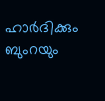ഹാര്‍ദിക്കും ബുംറയും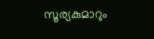സൂര്യകുമാറും